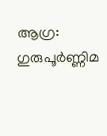ആഗ്ര: ഗുരുപൂർണ്ണിമ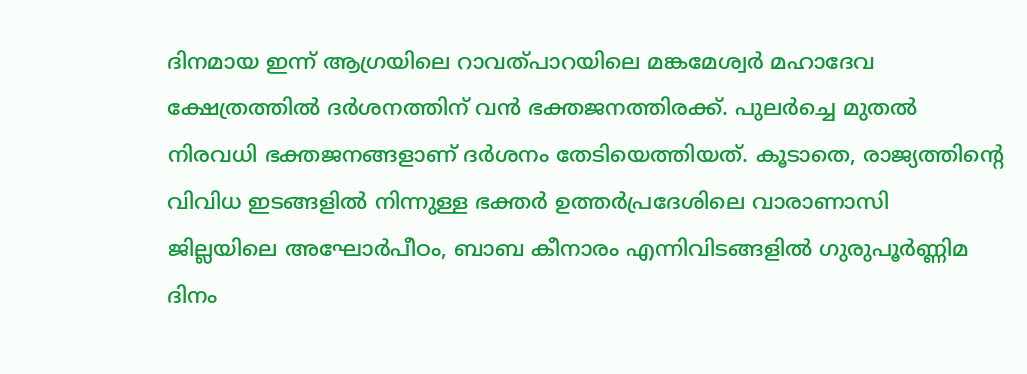ദിനമായ ഇന്ന് ആഗ്രയിലെ റാവത്പാറയിലെ മങ്കമേശ്വർ മഹാദേവ ക്ഷേത്രത്തിൽ ദർശനത്തിന് വൻ ഭക്തജനത്തിരക്ക്. പുലർച്ചെ മുതൽ നിരവധി ഭക്തജനങ്ങളാണ് ദർശനം തേടിയെത്തിയത്. കൂടാതെ, രാജ്യത്തിന്റെ വിവിധ ഇടങ്ങളിൽ നിന്നുള്ള ഭക്തർ ഉത്തർപ്രദേശിലെ വാരാണാസി ജില്ലയിലെ അഘോർപീഠം, ബാബ കീനാരം എന്നിവിടങ്ങളിൽ ഗുരുപൂർണ്ണിമ ദിനം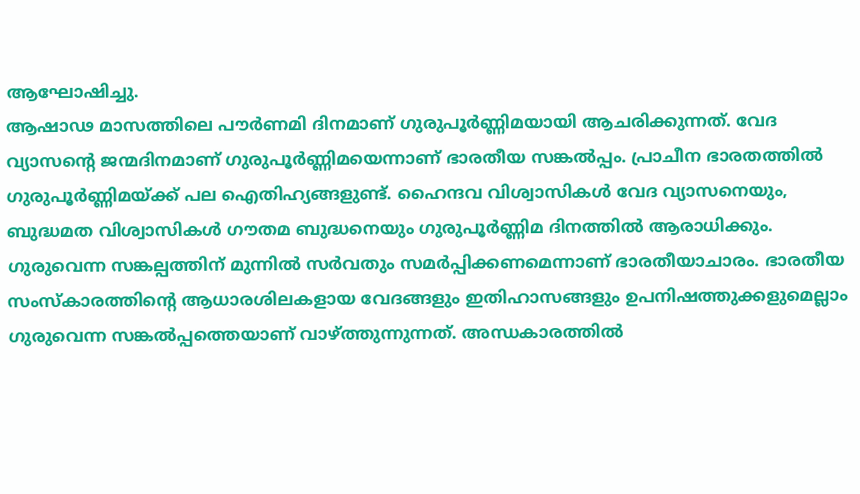ആഘോഷിച്ചു.
ആഷാഢ മാസത്തിലെ പൗർണമി ദിനമാണ് ഗുരുപൂർണ്ണിമയായി ആചരിക്കുന്നത്. വേദ വ്യാസന്റെ ജന്മദിനമാണ് ഗുരുപൂർണ്ണിമയെന്നാണ് ഭാരതീയ സങ്കൽപ്പം. പ്രാചീന ഭാരതത്തിൽ ഗുരുപൂർണ്ണിമയ്ക്ക് പല ഐതിഹ്യങ്ങളുണ്ട്. ഹൈന്ദവ വിശ്വാസികൾ വേദ വ്യാസനെയും, ബുദ്ധമത വിശ്വാസികൾ ഗൗതമ ബുദ്ധനെയും ഗുരുപൂർണ്ണിമ ദിനത്തിൽ ആരാധിക്കും. ഗുരുവെന്ന സങ്കല്പത്തിന് മുന്നിൽ സർവതും സമർപ്പിക്കണമെന്നാണ് ഭാരതീയാചാരം. ഭാരതീയ സംസ്കാരത്തിന്റെ ആധാരശിലകളായ വേദങ്ങളും ഇതിഹാസങ്ങളും ഉപനിഷത്തുക്കളുമെല്ലാം ഗുരുവെന്ന സങ്കൽപ്പത്തെയാണ് വാഴ്ത്തുന്നുന്നത്. അന്ധകാരത്തിൽ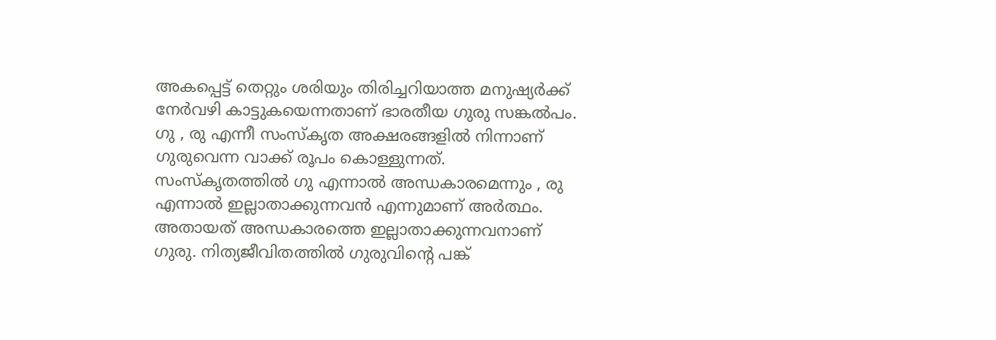അകപ്പെട്ട് തെറ്റും ശരിയും തിരിച്ചറിയാത്ത മനുഷ്യർക്ക് നേർവഴി കാട്ടുകയെന്നതാണ് ഭാരതീയ ഗുരു സങ്കൽപം.
ഗു , രു എന്നീ സംസ്കൃത അക്ഷരങ്ങളിൽ നിന്നാണ് ഗുരുവെന്ന വാക്ക് രൂപം കൊള്ളുന്നത്. സംസ്കൃതത്തിൽ ഗു എന്നാൽ അന്ധകാരമെന്നും , രു എന്നാൽ ഇല്ലാതാക്കുന്നവൻ എന്നുമാണ് അർത്ഥം. അതായത് അന്ധകാരത്തെ ഇല്ലാതാക്കുന്നവനാണ് ഗുരു. നിത്യജീവിതത്തിൽ ഗുരുവിന്റെ പങ്ക്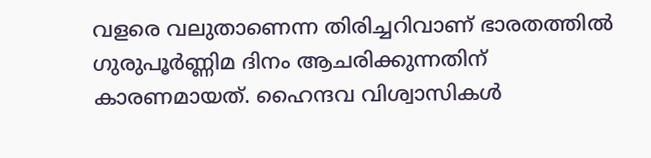വളരെ വലുതാണെന്ന തിരിച്ചറിവാണ് ഭാരതത്തിൽ ഗുരുപൂർണ്ണിമ ദിനം ആചരിക്കുന്നതിന് കാരണമായത്. ഹൈന്ദവ വിശ്വാസികൾ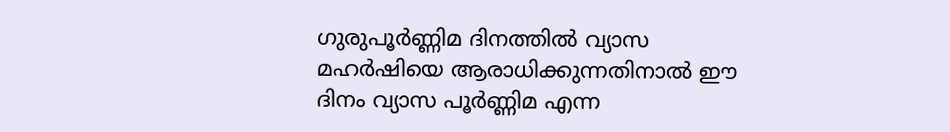ഗുരുപൂർണ്ണിമ ദിനത്തിൽ വ്യാസ മഹർഷിയെ ആരാധിക്കുന്നതിനാൽ ഈ ദിനം വ്യാസ പൂർണ്ണിമ എന്ന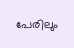പേരിലും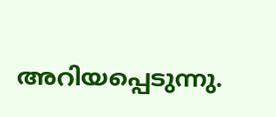അറിയപ്പെടുന്നു.